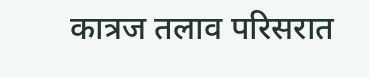कात्रज तलाव परिसरात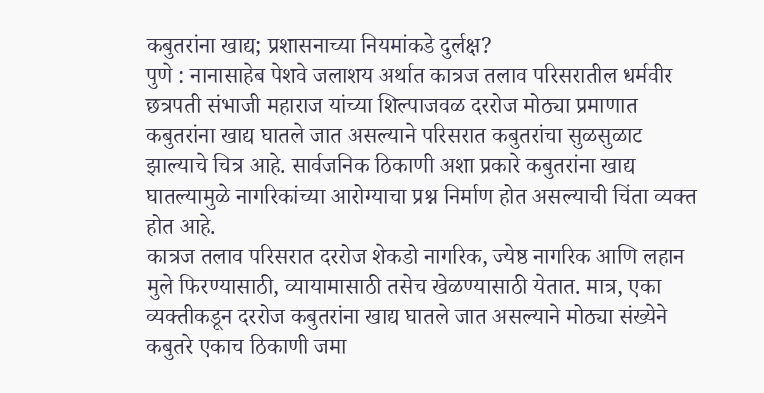कबुतरांना खाद्य; प्रशासनाच्या नियमांकडे दुर्लक्ष?
पुणे : नानासाहेब पेशवे जलाशय अर्थात कात्रज तलाव परिसरातील धर्मवीर छत्रपती संभाजी महाराज यांच्या शिल्पाजवळ दररोज मोठ्या प्रमाणात कबुतरांना खाद्य घातले जात असल्याने परिसरात कबुतरांचा सुळसुळाट झाल्याचे चित्र आहे. सार्वजनिक ठिकाणी अशा प्रकारे कबुतरांना खाद्य घातल्यामुळे नागरिकांच्या आरोग्याचा प्रश्न निर्माण होत असल्याची चिंता व्यक्त होत आहे.
कात्रज तलाव परिसरात दररोज शेकडो नागरिक, ज्येष्ठ नागरिक आणि लहान मुले फिरण्यासाठी, व्यायामासाठी तसेच खेळण्यासाठी येतात. मात्र, एका व्यक्तीकडून दररोज कबुतरांना खाद्य घातले जात असल्याने मोठ्या संख्येने कबुतरे एकाच ठिकाणी जमा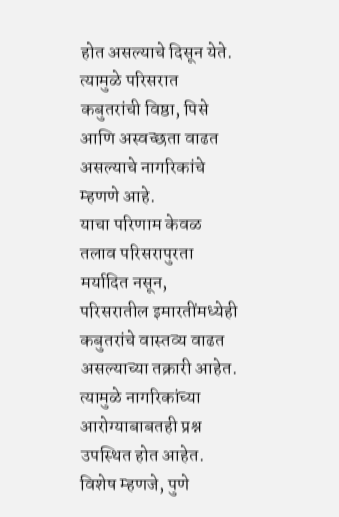होत असल्याचे दिसून येते. त्यामुळे परिसरात कबुतरांची विष्ठा, पिसे आणि अस्वच्छता वाढत असल्याचे नागरिकांचे म्हणणे आहे.
याचा परिणाम केवळ तलाव परिसरापुरता मर्यादित नसून, परिसरातील इमारतींमध्येही कबुतरांचे वास्तव्य वाढत असल्याच्या तक्रारी आहेत. त्यामुळे नागरिकांच्या आरोग्याबाबतही प्रश्न उपस्थित होत आहेत.
विशेष म्हणजे, पुणे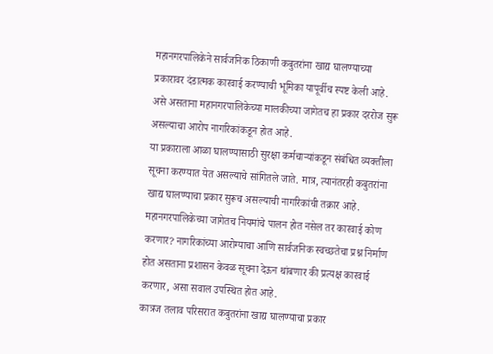महानगरपालिकेने सार्वजनिक ठिकाणी कबुतरांना खाद्य घालण्याच्या प्रकारावर दंडात्मक कारवाई करण्याची भूमिका यापूर्वीच स्पष्ट केली आहे. असे असताना महानगरपालिकेच्या मालकीच्या जागेतच हा प्रकार दररोज सुरू असल्याचा आरोप नागरिकांकडून होत आहे.
या प्रकाराला आळा घालण्यासाठी सुरक्षा कर्मचाऱ्यांकडून संबंधित व्यक्तीला सूचना करण्यात येत असल्याचे सांगितले जाते. मात्र, त्यानंतरही कबुतरांना खाद्य घालण्याचा प्रकार सुरूच असल्याची नागरिकांची तक्रार आहे.
महानगरपालिकेच्या जागेतच नियमांचे पालन होत नसेल तर कारवाई कोण करणार? नागरिकांच्या आरोग्याचा आणि सार्वजनिक स्वच्छतेचा प्रश्न निर्माण होत असताना प्रशासन केवळ सूचना देऊन थांबणार की प्रत्यक्ष कारवाई करणार, असा सवाल उपस्थित होत आहे.
कात्रज तलाव परिसरात कबुतरांना खाद्य घालण्याचा प्रकार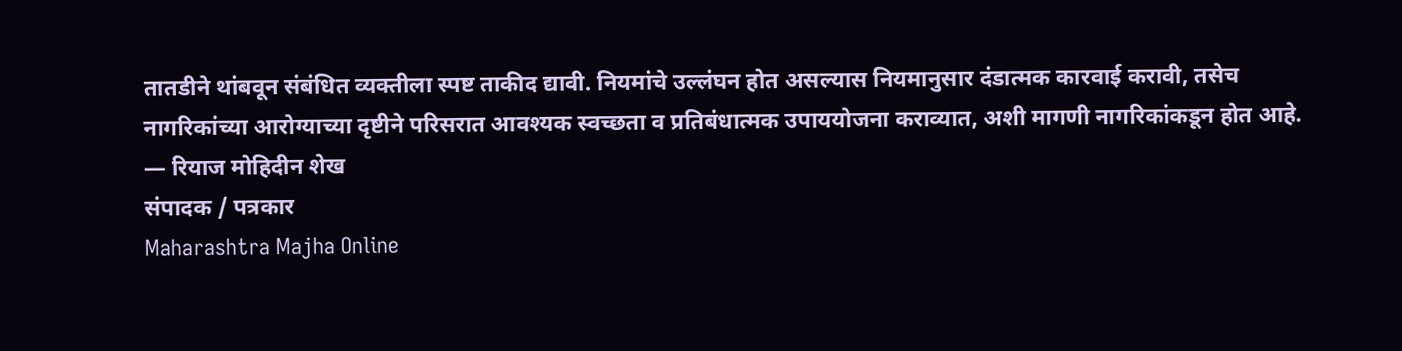तातडीने थांबवून संबंधित व्यक्तीला स्पष्ट ताकीद द्यावी. नियमांचे उल्लंघन होत असल्यास नियमानुसार दंडात्मक कारवाई करावी, तसेच नागरिकांच्या आरोग्याच्या दृष्टीने परिसरात आवश्यक स्वच्छता व प्रतिबंधात्मक उपाययोजना कराव्यात, अशी मागणी नागरिकांकडून होत आहे.
— रियाज मोहिदीन शेख
संपादक / पत्रकार
Maharashtra Majha Online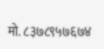मो. ८३७८९५७६७४